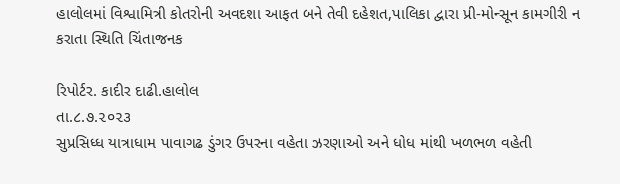હાલોલમાં વિશ્વામિત્રી કોતરોની અવદશા આફત બને તેવી દહેશત,પાલિકા દ્વારા પ્રી-મોન્સૂન કામગીરી ન કરાતા સ્થિતિ ચિંતાજનક

રિપોર્ટર. કાદીર દાઢી.હાલોલ
તા.૮.૭.૨૦૨૩
સુપ્રસિધ્ધ યાત્રાધામ પાવાગઢ ડુંગર ઉપરના વહેતા ઝરણાઓ અને ધોધ માંથી ખળભળ વહેતી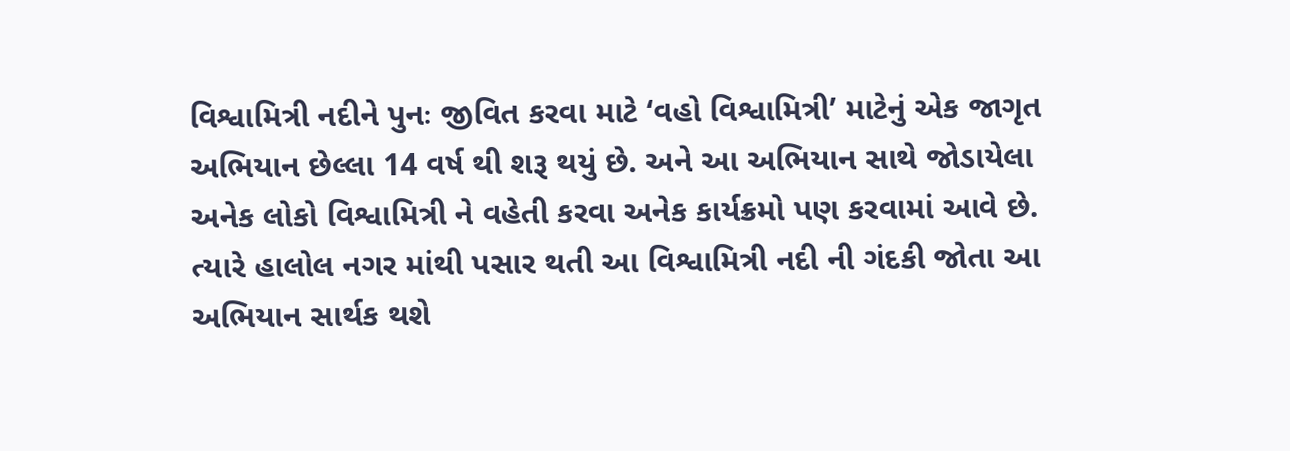વિશ્વામિત્રી નદીને પુનઃ જીવિત કરવા માટે ‘વહો વિશ્વામિત્રી’ માટેનું એક જાગૃત અભિયાન છેલ્લા 14 વર્ષ થી શરૂ થયું છે. અને આ અભિયાન સાથે જોડાયેલા અનેક લોકો વિશ્વામિત્રી ને વહેતી કરવા અનેક કાર્યક્રમો પણ કરવામાં આવે છે. ત્યારે હાલોલ નગર માંથી પસાર થતી આ વિશ્વામિત્રી નદી ની ગંદકી જોતા આ અભિયાન સાર્થક થશે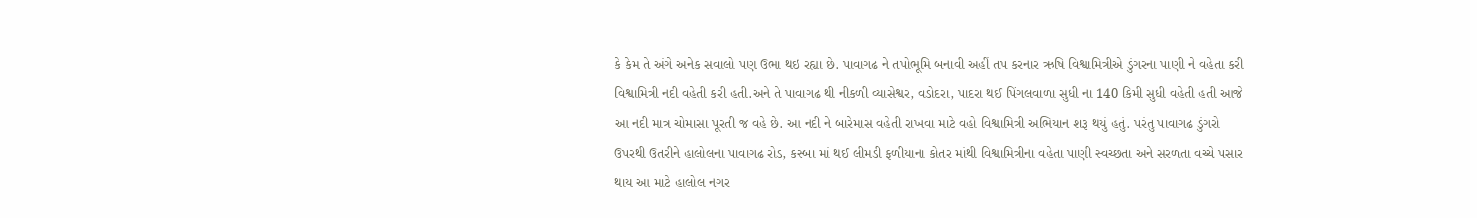કે કેમ તે અંગે અનેક સવાલો પણ ઉભા થઇ રહ્યા છે. પાવાગઢ ને તપોભૂમિ બનાવી અહીં તપ કરનાર ઋષિ વિશ્વામિત્રીએ ડુંગરના પાણી ને વહેતા કરી વિશ્વામિત્રી નદી વહેતી કરી હતી.અને તે પાવાગઢ થી નીકળી વ્યાસેશ્વર, વડોદરા, પાદરા થઈ પિંગલવાળા સુધી ના 140 કિમી સુધી વહેતી હતી આજે આ નદી માત્ર ચોમાસા પૂરતી જ વહે છે. આ નદી ને બારેમાસ વહેતી રાખવા માટે વહો વિશ્વામિત્રી અભિયાન શરૂ થયું હતું. પરંતુ પાવાગઢ ડુંગરો ઉપરથી ઉતરીને હાલોલના પાવાગઢ રોડ, કસ્બા માં થઈ લીમડી ફળીયાના કોતર માંથી વિશ્વામિત્રીના વહેતા પાણી સ્વચ્છતા અને સરળતા વચ્ચે પસાર થાય આ માટે હાલોલ નગર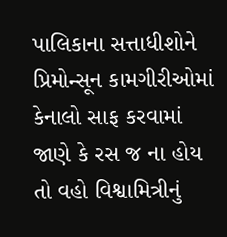પાલિકાના સત્તાધીશોને પ્રિમોન્સૂન કામગીરીઓમાં કેનાલો સાફ કરવામાં જાણે કે રસ જ ના હોય તો વહો વિશ્વામિત્રીનું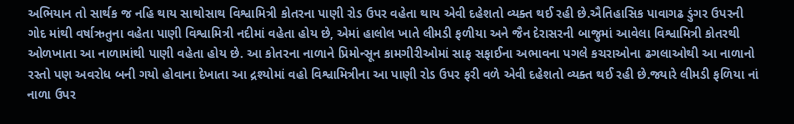અભિયાન તો સાર્થક જ નહિ થાય સાથોસાથ વિશ્વામિત્રી કોતરના પાણી રોડ ઉપર વહેતા થાય એવી દહેશતો વ્યક્ત થઈ રહી છે.ઐતિહાસિક પાવાગઢ ડુંગર ઉપરની ગોદ માંથી વર્ષાઋતુના વહેતા પાણી વિશ્વામિત્રી નદીમાં વહેતા હોય છે, એમાં હાલોલ ખાતે લીમડી ફળીયા અને જૈન દેરાસરની બાજુમાં આવેલા વિશ્વામિત્રી કોતરથી ઓળખાતા આ નાળામાંથી પાણી વહેતા હોય છે. આ કોતરના નાળાને પ્રિમોન્સૂન કામગીરીઓમાં સાફ સફાઈના અભાવના પગલે કચરાઓના ઢગલાઓથી આ નાળાનો રસ્તો પણ અવરોધ બની ગયો હોવાના દેખાતા આ દ્રશ્યોમાં વહો વિશ્વામિત્રીના આ પાણી રોડ ઉપર ફરી વળે એવી દહેશતો વ્યક્ત થઈ રહી છે.જ્યારે લીમડી ફળિયા નાં નાળા ઉપર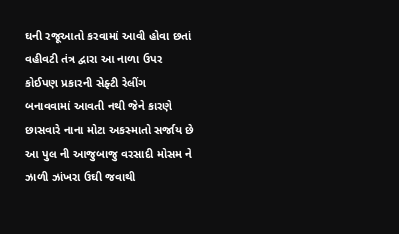ઘની રજૂઆતો કરવામાં આવી હોવા છતાં વહીવટી તંત્ર દ્વારા આ નાળા ઉપર કોઈપણ પ્રકારની સેફ્ટી રેલીંગ બનાવવામાં આવતી નથી જેને કારણે છાસવારે નાના મોટા અકસ્માતો સર્જાય છે આ પુલ ની આજુબાજુ વરસાદી મોસમ ને ઝાળી ઝાંખરા ઉઘી જવાથી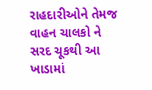રાહદારીઓને તેમજ વાહન ચાલકો ને સરદ ચૂકથી આ ખાડામાં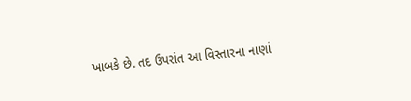ખાબકે છે. તદ ઉપરાંત આ વિસ્તારના નાણાં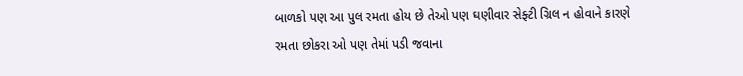બાળકો પણ આ પુલ રમતા હોય છે તેઓ પણ ઘણીવાર સેફ્ટી ગ્રિલ ન હોવાને કારણે રમતા છોકરા ઓ પણ તેમાં પડી જવાના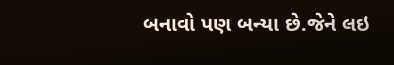બનાવો પણ બન્યા છે.જેને લઇ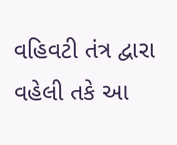વહિવટી તંત્ર દ્વારા વહેલી તકે આ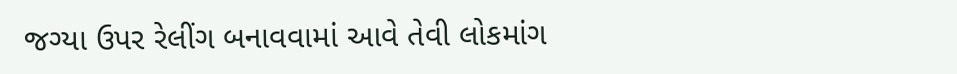જગ્યા ઉપર રેલીંગ બનાવવામાં આવે તેવી લોકમાંગ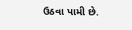ઉઠવા પામી છે.